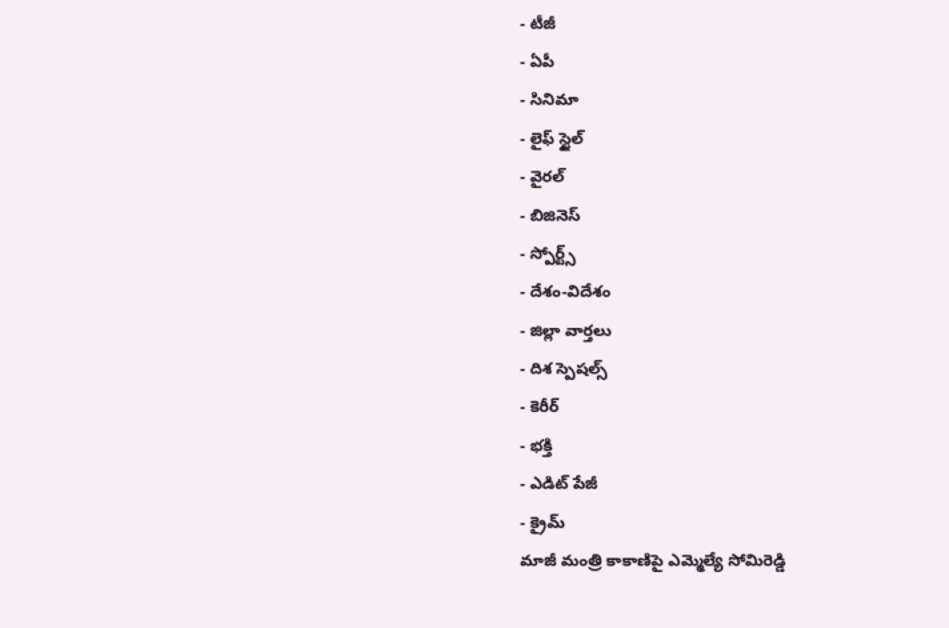- టీజీ
- ఏపీ
- సినిమా
- లైఫ్ స్టైల్
- వైరల్
- బిజినెస్
- స్పోర్ట్స్
- దేశం-విదేశం
- జిల్లా వార్తలు
- దిశ స్పెషల్స్
- కెరీర్
- భక్తి
- ఎడిట్ పేజీ
- క్రైమ్
మాజీ మంత్రి కాకాణిపై ఎమ్మెల్యే సోమిరెడ్డి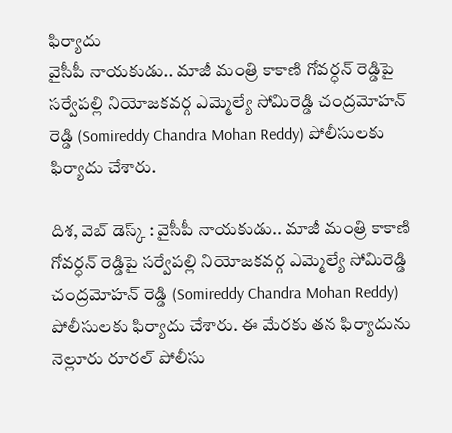ఫిర్యాదు
వైసీపీ నాయకుడు.. మాజీ మంత్రి కాకాణి గోవర్ధన్ రెడ్డిపై సర్వేపల్లి నియోజకవర్గ ఎమ్మెల్యే సోమిరెడ్డి చంద్రమోహన్ రెడ్డి (Somireddy Chandra Mohan Reddy) పోలీసులకు ఫిర్యాదు చేశారు.

దిశ, వెబ్ డెస్క్ : వైసీపీ నాయకుడు.. మాజీ మంత్రి కాకాణి గోవర్ధన్ రెడ్డిపై సర్వేపల్లి నియోజకవర్గ ఎమ్మెల్యే సోమిరెడ్డి చంద్రమోహన్ రెడ్డి (Somireddy Chandra Mohan Reddy) పోలీసులకు ఫిర్యాదు చేశారు. ఈ మేరకు తన ఫిర్యాదును నెల్లూరు రూరల్ పోలీసు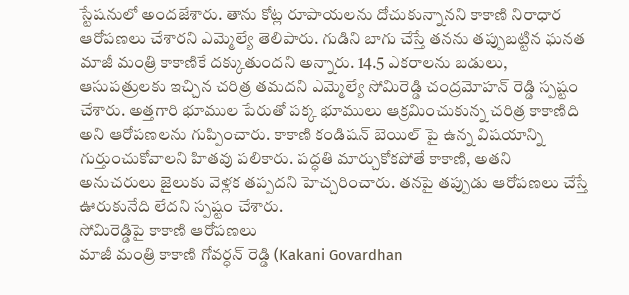స్టేషనులో అందజేశారు. తాను కోట్ల రూపాయలను దోచుకున్నానని కాకాణి నిరాధార ఆరోపణలు చేశారని ఎమ్మెల్యే తెలిపారు. గుడిని బాగు చేస్తే తనను తప్పుబట్టిన ఘనత మాజీ మంత్రి కాకాణికే దక్కుతుందని అన్నారు. 14.5 ఎకరాలను బడులు, ఆసుపత్రులకు ఇచ్చిన చరిత్ర తమదని ఎమ్మెల్యే సోమిరెడ్డి చంద్రమోహన్ రెడ్డి స్పష్టం చేశారు. అత్తగారి భూముల పేరుతో పక్క భూములు ఆక్రమించుకున్న చరిత్ర కాకాణిది అని ఆరోపణలను గుప్పించారు. కాకాణి కండిషన్ బెయిల్ పై ఉన్న విషయాన్ని గుర్తుంచుకోవాలని హితవు పలికారు. పద్ధతి మార్చుకోకపోతే కాకాణి, అతని అనుచరులు జైలుకు వెళ్లక తప్పదని హెచ్చరించారు. తనపై తప్పుడు ఆరోపణలు చేస్తే ఊరుకునేది లేదని స్పష్టం చేశారు.
సోమిరెడ్డిపై కాకాణి ఆరోపణలు
మాజీ మంత్రి కాకాణి గోవర్ధన్ రెడ్డి (Kakani Govardhan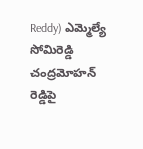Reddy) ఎమ్మెల్యే సోమిరెడ్డి చంద్రమోహన్ రెడ్డిపై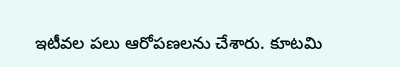ఇటీవల పలు ఆరోపణలను చేశారు. కూటమి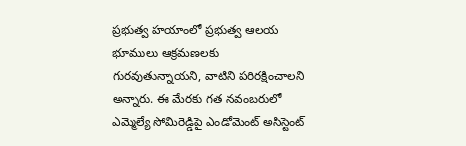ప్రభుత్వ హయాంలో ప్రభుత్వ ఆలయ భూములు ఆక్రమణలకు గురవుతున్నాయని, వాటిని పరిరక్షించాలని అన్నారు. ఈ మేరకు గత నవంబరులో ఎమ్మెల్యే సోమిరెడ్డిపై ఎండోమెంట్ అసిస్టెంట్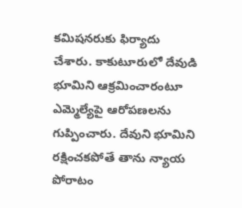కమిషనరుకు ఫిర్యాదు చేశారు. కాకుటూరులో దేవుడి భూమిని ఆక్రమించారంటూ ఎమ్మెల్యేపై ఆరోపణలను గుప్పించారు. దేవుని భూమిని రక్షించకపోతే తాను న్యాయ పోరాటం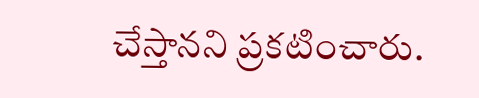చేస్తానని ప్రకటించారు.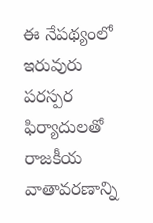ఈ నేపథ్యంలో ఇరువురు పరస్పర ఫిర్యాదులతో రాజకీయ వాతావరణాన్ని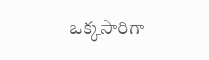ఒక్కసారిగా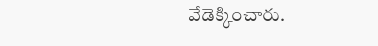వేడెక్కించారు.